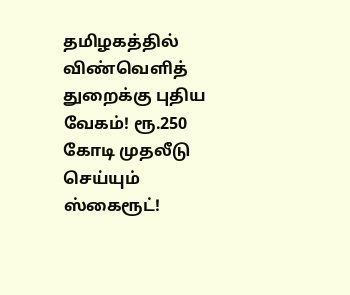தமிழகத்தில் விண்வெளித் துறைக்கு புதிய வேகம்! ரூ.250 கோடி முதலீடு செய்யும் ஸ்கைரூட்!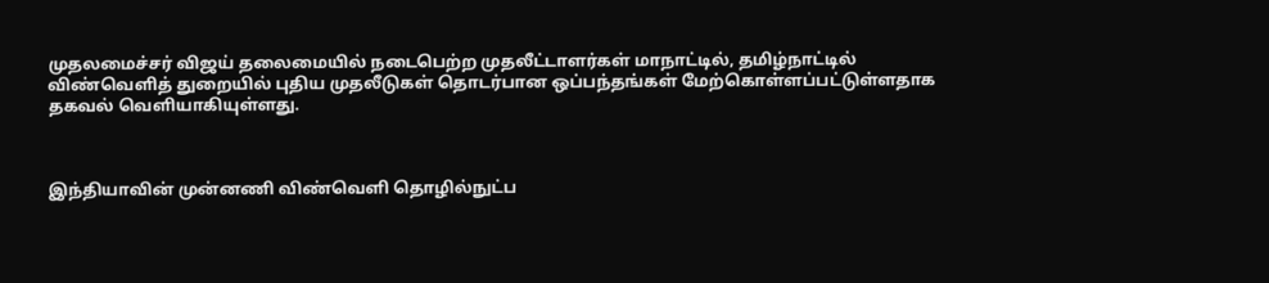முதலமைச்சர் விஜய் தலைமையில் நடைபெற்ற முதலீட்டாளர்கள் மாநாட்டில், தமிழ்நாட்டில் விண்வெளித் துறையில் புதிய முதலீடுகள் தொடர்பான ஒப்பந்தங்கள் மேற்கொள்ளப்பட்டுள்ளதாக தகவல் வெளியாகியுள்ளது.



இந்தியாவின் முன்னணி விண்வெளி தொழில்நுட்ப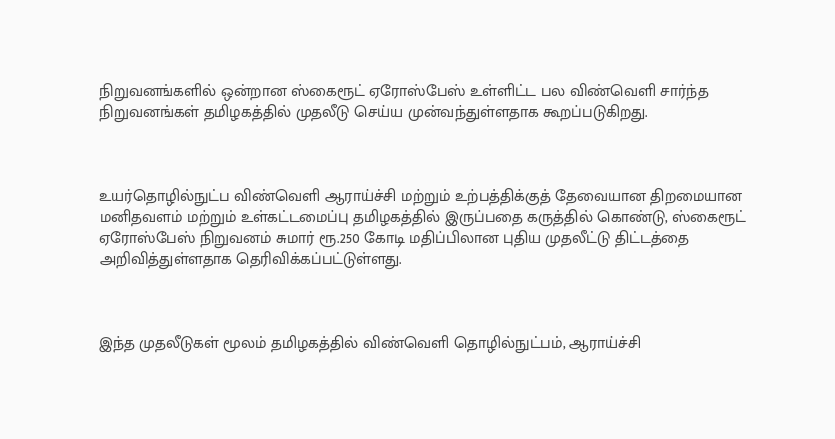நிறுவனங்களில் ஒன்றான ஸ்கைரூட் ஏரோஸ்பேஸ் உள்ளிட்ட பல விண்வெளி சார்ந்த நிறுவனங்கள் தமிழகத்தில் முதலீடு செய்ய முன்வந்துள்ளதாக கூறப்படுகிறது.



உயர்தொழில்நுட்ப விண்வெளி ஆராய்ச்சி மற்றும் உற்பத்திக்குத் தேவையான திறமையான மனிதவளம் மற்றும் உள்கட்டமைப்பு தமிழகத்தில் இருப்பதை கருத்தில் கொண்டு, ஸ்கைரூட் ஏரோஸ்பேஸ் நிறுவனம் சுமார் ரூ.250 கோடி மதிப்பிலான புதிய முதலீட்டு திட்டத்தை அறிவித்துள்ளதாக தெரிவிக்கப்பட்டுள்ளது.



இந்த முதலீடுகள் மூலம் தமிழகத்தில் விண்வெளி தொழில்நுட்பம், ஆராய்ச்சி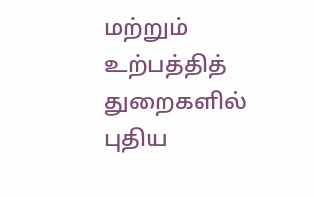மற்றும் உற்பத்தித் துறைகளில் புதிய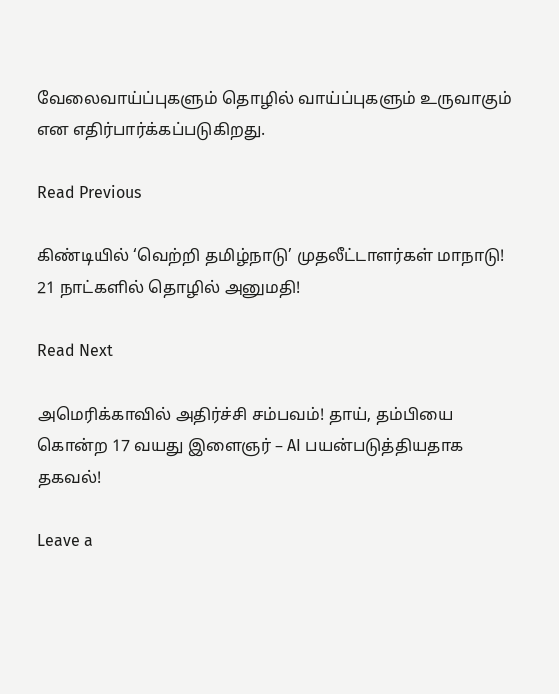வேலைவாய்ப்புகளும் தொழில் வாய்ப்புகளும் உருவாகும் என எதிர்பார்க்கப்படுகிறது.

Read Previous

கிண்டியில் ‘வெற்றி தமிழ்நாடு’ முதலீட்டாளர்கள் மாநாடு! 21 நாட்களில் தொழில் அனுமதி!

Read Next

அமெரிக்காவில் அதிர்ச்சி சம்பவம்! தாய், தம்பியை கொன்ற 17 வயது இளைஞர் – AI பயன்படுத்தியதாக தகவல்!

Leave a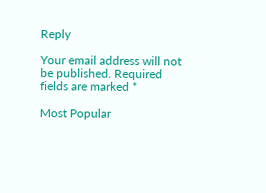Reply

Your email address will not be published. Required fields are marked *

Most Popular